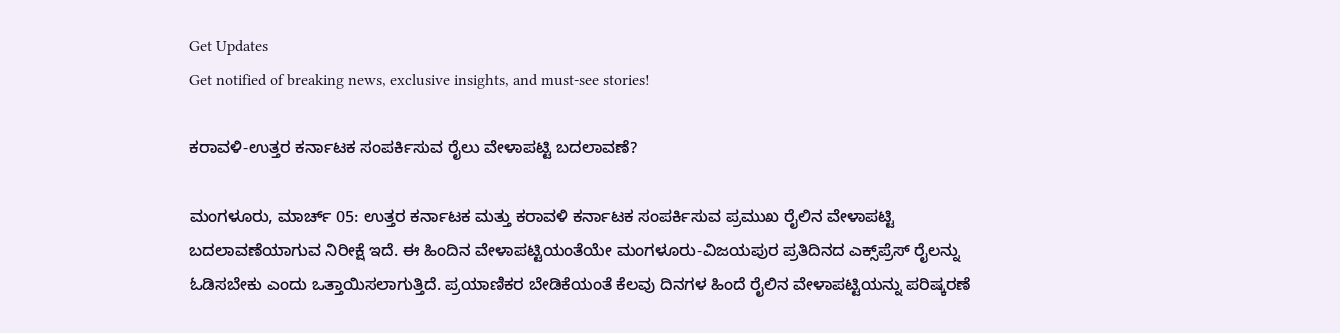Get Updates
Get notified of breaking news, exclusive insights, and must-see stories!

ಕರಾವಳಿ-ಉತ್ತರ ಕರ್ನಾಟಕ ಸಂಪರ್ಕಿಸುವ ರೈಲು ವೇಳಾಪಟ್ಟಿ ಬದಲಾವಣೆ?

ಮಂಗಳೂರು, ಮಾರ್ಚ್‌ 05: ಉತ್ತರ ಕರ್ನಾಟಕ ಮತ್ತು ಕರಾವಳಿ ಕರ್ನಾಟಕ ಸಂಪರ್ಕಿಸುವ ಪ್ರಮುಖ ರೈಲಿನ ವೇಳಾಪಟ್ಟಿ ಬದಲಾವಣೆಯಾಗುವ ನಿರೀಕ್ಷೆ ಇದೆ. ಈ ಹಿಂದಿನ ವೇಳಾಪಟ್ಟಿಯಂತೆಯೇ ಮಂಗಳೂರು-ವಿಜಯಪುರ ಪ್ರತಿದಿನದ ಎಕ್ಸ್‌ಪ್ರೆಸ್ ರೈಲನ್ನು ಓಡಿಸಬೇಕು ಎಂದು ಒತ್ತಾಯಿಸಲಾಗುತ್ತಿದೆ. ಪ್ರಯಾಣಿಕರ ಬೇಡಿಕೆಯಂತೆ ಕೆಲವು ದಿನಗಳ ಹಿಂದೆ ರೈಲಿನ ವೇಳಾಪಟ್ಟಿಯನ್ನು ಪರಿಷ್ಕರಣೆ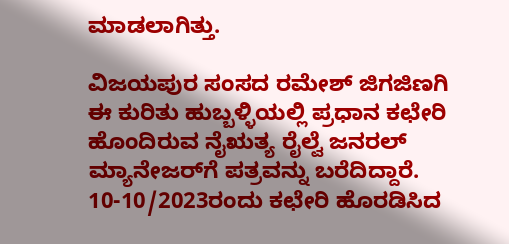ಮಾಡಲಾಗಿತ್ತು.

ವಿಜಯಪುರ ಸಂಸದ ರಮೇಶ್ ಜಿಗಜಿಣಗಿ ಈ ಕುರಿತು ಹುಬ್ಬಳ್ಳಿಯಲ್ಲಿ ಪ್ರಧಾನ ಕಛೇರಿ ಹೊಂದಿರುವ ನೈಋತ್ಯ ರೈಲ್ವೆ ಜನರಲ್ ಮ್ಯಾನೇಜರ್‌ಗೆ ಪತ್ರವನ್ನು ಬರೆದಿದ್ದಾರೆ. 10-10/2023ರಂದು ಕಛೇರಿ ಹೊರಡಿಸಿದ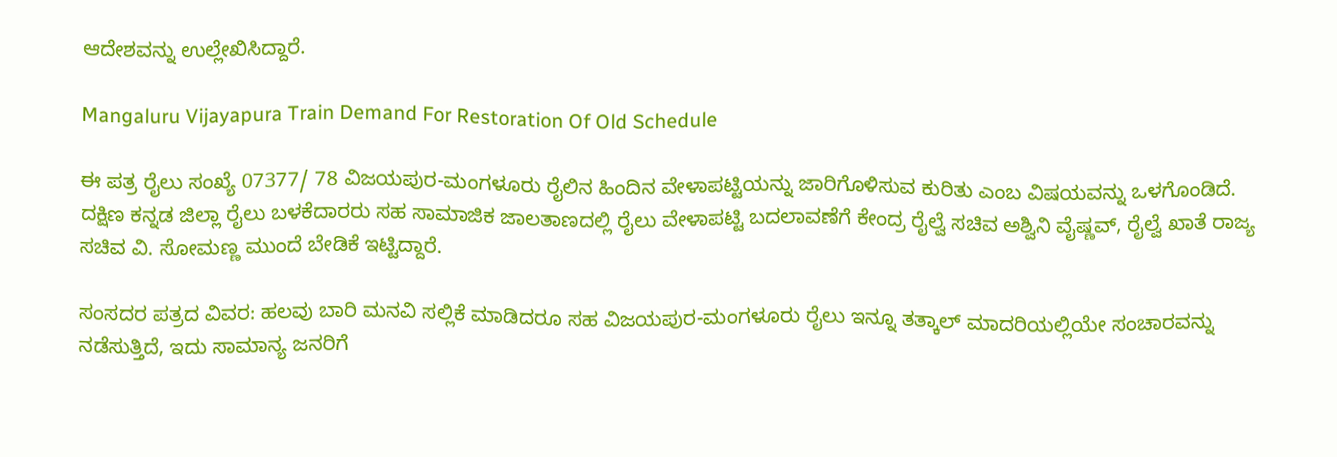ಆದೇಶವನ್ನು ಉಲ್ಲೇಖಿಸಿದ್ದಾರೆ.

Mangaluru Vijayapura Train Demand For Restoration Of Old Schedule

ಈ ಪತ್ರ ರೈಲು ಸಂಖ್ಯೆ 07377/ 78 ವಿಜಯಪುರ-ಮಂಗಳೂರು ರೈಲಿನ ಹಿಂದಿನ ವೇಳಾಪಟ್ಟಿಯನ್ನು ಜಾರಿಗೊಳಿಸುವ ಕುರಿತು ಎಂಬ ವಿಷಯವನ್ನು ಒಳಗೊಂಡಿದೆ. ದಕ್ಷಿಣ ಕನ್ನಡ ಜಿಲ್ಲಾ ರೈಲು ಬಳಕೆದಾರರು ಸಹ ಸಾಮಾಜಿಕ ಜಾಲತಾಣದಲ್ಲಿ ರೈಲು ವೇಳಾಪಟ್ಟಿ ಬದಲಾವಣೆಗೆ ಕೇಂದ್ರ ರೈಲ್ವೆ ಸಚಿವ ಅಶ್ವಿನಿ ವೈಷ್ಣವ್, ರೈಲ್ವೆ ಖಾತೆ ರಾಜ್ಯ ಸಚಿವ ವಿ. ಸೋಮಣ್ಣ ಮುಂದೆ ಬೇಡಿಕೆ ಇಟ್ಟಿದ್ದಾರೆ.

ಸಂಸದರ ಪತ್ರದ ವಿವರ: ಹಲವು ಬಾರಿ ಮನವಿ ಸಲ್ಲಿಕೆ ಮಾಡಿದರೂ ಸಹ ವಿಜಯಪುರ-ಮಂಗಳೂರು ರೈಲು ಇನ್ನೂ ತತ್ಕಾಲ್ ಮಾದರಿಯಲ್ಲಿಯೇ ಸಂಚಾರವನ್ನು ನಡೆಸುತ್ತಿದೆ, ಇದು ಸಾಮಾನ್ಯ ಜನರಿಗೆ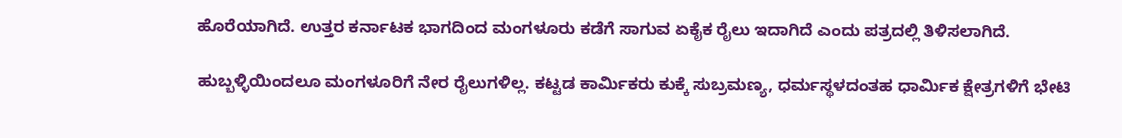ಹೊರೆಯಾಗಿದೆ. ಉತ್ತರ ಕರ್ನಾಟಕ ಭಾಗದಿಂದ ಮಂಗಳೂರು ಕಡೆಗೆ ಸಾಗುವ ಏಕೈಕ ರೈಲು ಇದಾಗಿದೆ ಎಂದು ಪತ್ರದಲ್ಲಿ ತಿಳಿಸಲಾಗಿದೆ.

ಹುಬ್ಬಳ್ಳಿಯಿಂದಲೂ ಮಂಗಳೂರಿಗೆ ನೇರ ರೈಲುಗಳಿಲ್ಲ. ಕಟ್ಟಡ ಕಾರ್ಮಿಕರು ಕುಕ್ಕೆ ಸುಬ್ರಮಣ್ಯ, ಧರ್ಮಸ್ಥಳದಂತಹ ಧಾರ್ಮಿಕ ಕ್ಷೇತ್ರಗಳಿಗೆ ಭೇಟಿ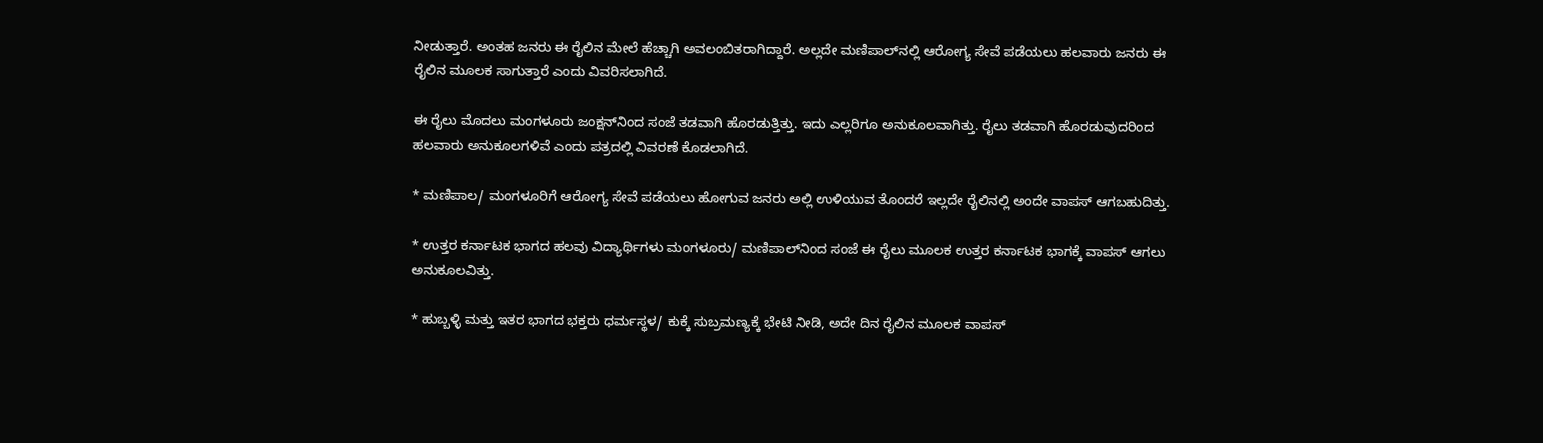ನೀಡುತ್ತಾರೆ. ಅಂತಹ ಜನರು ಈ ರೈಲಿನ ಮೇಲೆ ಹೆಚ್ಚಾಗಿ ಅವಲಂಬಿತರಾಗಿದ್ದಾರೆ. ಅಲ್ಲದೇ ಮಣಿಪಾಲ್‌ನಲ್ಲಿ ಆರೋಗ್ಯ ಸೇವೆ ಪಡೆಯಲು ಹಲವಾರು ಜನರು ಈ ರೈಲಿನ ಮೂಲಕ ಸಾಗುತ್ತಾರೆ ಎಂದು ವಿವರಿಸಲಾಗಿದೆ.

ಈ ರೈಲು ಮೊದಲು ಮಂಗಳೂರು ಜಂಕ್ಷನ್‌ನಿಂದ ಸಂಜೆ ತಡವಾಗಿ ಹೊರಡುತ್ತಿತ್ತು. ಇದು ಎಲ್ಲರಿಗೂ ಅನುಕೂಲವಾಗಿತ್ತು. ರೈಲು ತಡವಾಗಿ ಹೊರಡುವುದರಿಂದ ಹಲವಾರು ಅನುಕೂಲಗಳಿವೆ ಎಂದು ಪತ್ರದಲ್ಲಿ ವಿವರಣೆ ಕೊಡಲಾಗಿದೆ.

* ಮಣಿಪಾಲ/ ಮಂಗಳೂರಿಗೆ ಆರೋಗ್ಯ ಸೇವೆ ಪಡೆಯಲು ಹೋಗುವ ಜನರು ಅಲ್ಲಿ ಉಳಿಯುವ ತೊಂದರೆ ಇಲ್ಲದೇ ರೈಲಿನಲ್ಲಿ ಅಂದೇ ವಾಪಸ್ ಆಗಬಹುದಿತ್ತು.

* ಉತ್ತರ ಕರ್ನಾಟಕ ಭಾಗದ ಹಲವು ವಿದ್ಯಾರ್ಥಿಗಳು ಮಂಗಳೂರು/ ಮಣಿಪಾಲ್‌ನಿಂದ ಸಂಜೆ ಈ ರೈಲು ಮೂಲಕ ಉತ್ತರ ಕರ್ನಾಟಕ ಭಾಗಕ್ಕೆ ವಾಪಸ್ ಆಗಲು ಅನುಕೂಲವಿತ್ತು.

* ಹುಬ್ಬಳ್ಳಿ ಮತ್ತು ಇತರ ಭಾಗದ ಭಕ್ತರು ಧರ್ಮಸ್ಥಳ/ ಕುಕ್ಕೆ ಸುಬ್ರಮಣ್ಯಕ್ಕೆ ಭೇಟಿ ನೀಡಿ, ಅದೇ ದಿನ ರೈಲಿನ ಮೂಲಕ ವಾಪಸ್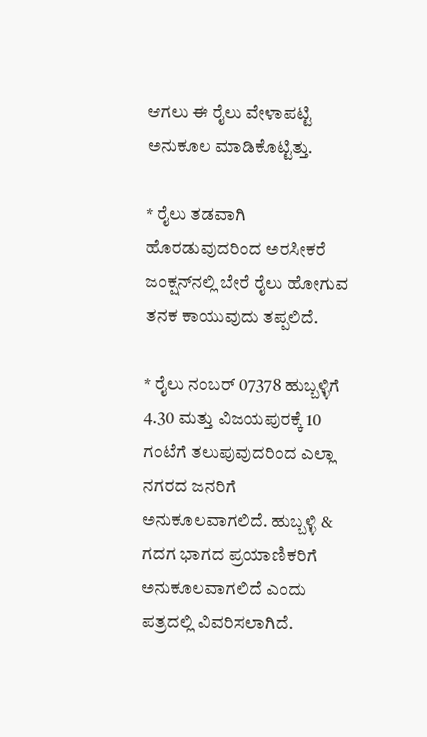ಆಗಲು ಈ ರೈಲು ವೇಳಾಪಟ್ಟಿ ಅನುಕೂಲ ಮಾಡಿಕೊಟ್ಟಿತ್ತು.

* ರೈಲು ತಡವಾಗಿ ಹೊರಡುವುದರಿಂದ ಅರಸೀಕರೆ ಜಂಕ್ಷನ್‌ನಲ್ಲಿ ಬೇರೆ ರೈಲು ಹೋಗುವ ತನಕ ಕಾಯುವುದು ತಪ್ಪಲಿದೆ.

* ರೈಲು ನಂಬರ್ 07378 ಹುಬ್ಬಳ್ಳಿಗೆ 4.30 ಮತ್ತು ವಿಜಯಪುರಕ್ಕೆ 10 ಗಂಟೆಗೆ ತಲುಪುವುದರಿಂದ ಎಲ್ಲಾ ನಗರದ ಜನರಿಗೆ ಅನುಕೂಲವಾಗಲಿದೆ. ಹುಬ್ಬಳ್ಳಿ & ಗದಗ ಭಾಗದ ಪ್ರಯಾಣಿಕರಿಗೆ ಅನುಕೂಲವಾಗಲಿದೆ ಎಂದು ಪತ್ರದಲ್ಲಿ ವಿವರಿಸಲಾಗಿದೆ.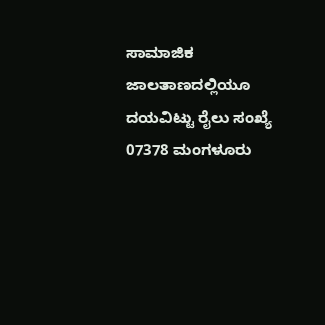ಸಾಮಾಜಿಕ ಜಾಲತಾಣದಲ್ಲಿಯೂ ದಯವಿಟ್ಟು ರೈಲು ಸಂಖ್ಯೆ 07378 ಮಂಗಳೂರು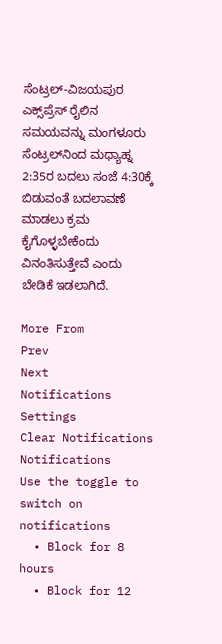ಸೆಂಟ್ರಲ್-ವಿಜಯಪುರ ಎಕ್ಸ್‌ಪ್ರೆಸ್ ರೈಲಿನ ಸಮಯವನ್ನು ಮಂಗಳೂರು ಸೆಂಟ್ರಲ್‌ನಿಂದ ಮಧ್ಯಾಹ್ನ 2:35ರ ಬದಲು ಸಂಜೆ 4:30ಕ್ಕೆ ಬಿಡುವಂತೆ ಬದಲಾವಣೆ ಮಾಡಲು ಕ್ರಮ ಕೈಗೊಳ್ಳಬೇಕೆಂದು ವಿನಂತಿಸುತ್ತೇವೆ ಎಂದು ಬೇಡಿಕೆ ಇಡಲಾಗಿದೆ.

More From
Prev
Next
Notifications
Settings
Clear Notifications
Notifications
Use the toggle to switch on notifications
  • Block for 8 hours
  • Block for 12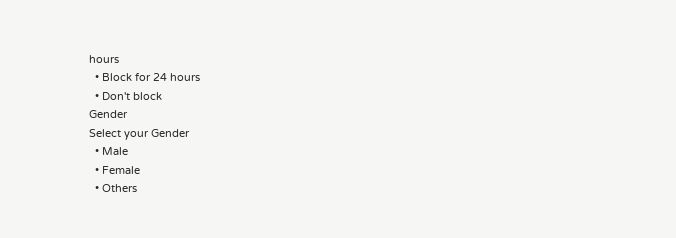hours
  • Block for 24 hours
  • Don't block
Gender
Select your Gender
  • Male
  • Female
  • Others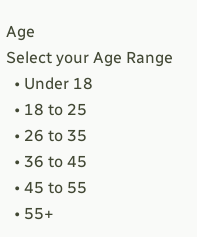Age
Select your Age Range
  • Under 18
  • 18 to 25
  • 26 to 35
  • 36 to 45
  • 45 to 55
  • 55+